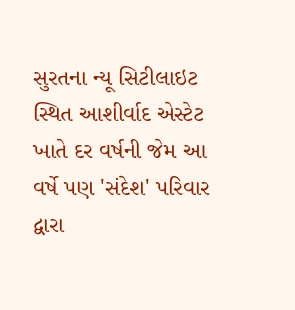સુરતના ન્યૂ સિટીલાઇટ સ્થિત આશીર્વાદ એસ્ટેટ ખાતે દર વર્ષની જેમ આ વર્ષે પણ 'સંદેશ' પરિવાર દ્વારા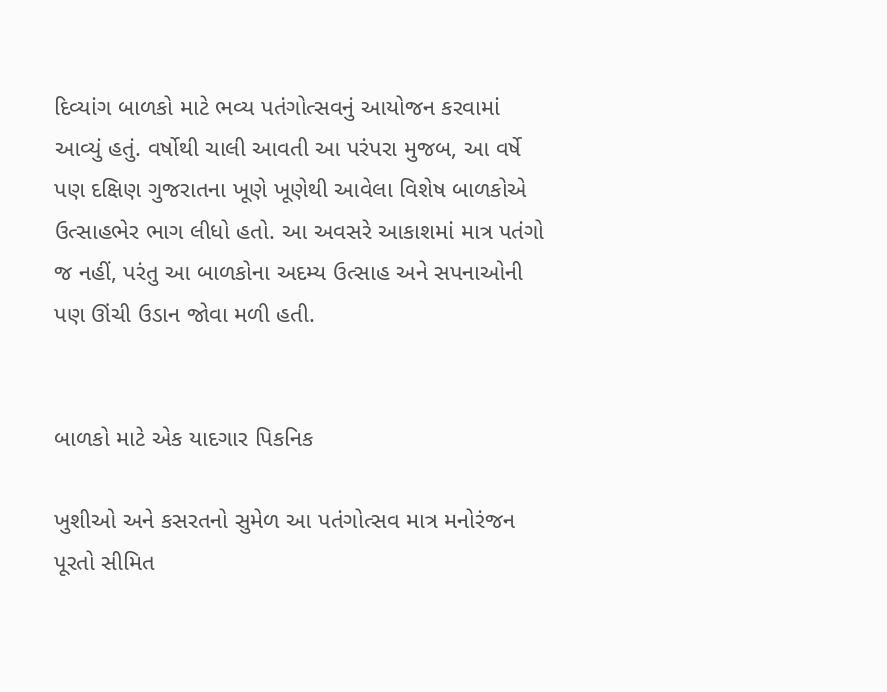દિવ્યાંગ બાળકો માટે ભવ્ય પતંગોત્સવનું આયોજન કરવામાં આવ્યું હતું. વર્ષોથી ચાલી આવતી આ પરંપરા મુજબ, આ વર્ષે પણ દક્ષિણ ગુજરાતના ખૂણે ખૂણેથી આવેલા વિશેષ બાળકોએ ઉત્સાહભેર ભાગ લીધો હતો. આ અવસરે આકાશમાં માત્ર પતંગો જ નહીં, પરંતુ આ બાળકોના અદમ્ય ઉત્સાહ અને સપનાઓની પણ ઊંચી ઉડાન જોવા મળી હતી.


બાળકો માટે એક યાદગાર પિકનિક

ખુશીઓ અને કસરતનો સુમેળ આ પતંગોત્સવ માત્ર મનોરંજન પૂરતો સીમિત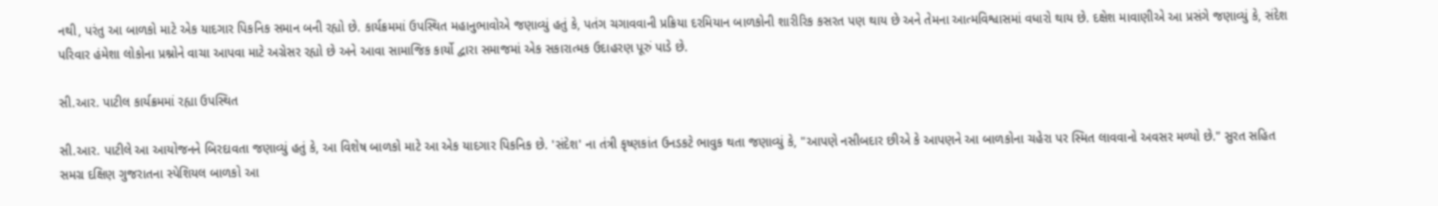નથી, પરંતુ આ બાળકો માટે એક યાદગાર પિકનિક સમાન બની રહ્યો છે. કાર્યક્રમમાં ઉપસ્થિત મહાનુભાવોએ જણાવ્યું હતું કે, પતંગ ચગાવવાની પ્રક્રિયા દરમિયાન બાળકોની શારીરિક કસરત પણ થાય છે અને તેમના આત્મવિશ્વાસમાં વધારો થાય છે. દક્ષેશ માવાણીએ આ પ્રસંગે જણાવ્યું કે, સંદેશ પરિવાર હંમેશા લોકોના પ્રશ્નોને વાચા આપવા માટે અગ્રેસર રહ્યો છે અને આવા સામાજિક કાર્યો દ્વારા સમાજમાં એક સકારાત્મક ઉદાહરણ પૂરું પાડે છે.

સી.આર. પાટીલ કાર્યક્રમમાં રહ્યા ઉપસ્થિત

સી.આર. પાટીલે આ આયોજનને બિરદાવતા જણાવ્યું હતું કે, આ વિશેષ બાળકો માટે આ એક યાદગાર પિકનિક છે. 'સંદેશ' ના તંત્રી કૃષ્ણકાંત ઉનડકટે ભાવુક થતા જણાવ્યું કે, "આપણે નસીબદાર છીએ કે આપણને આ બાળકોના ચહેરા પર સ્મિત લાવવાનો અવસર મળ્યો છે." સુરત સહિત સમગ્ર દક્ષિણ ગુજરાતના સ્પેશિયલ બાળકો આ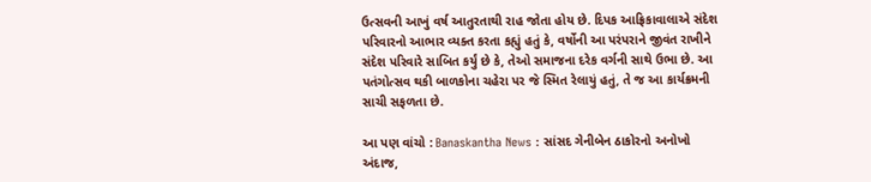ઉત્સવની આખું વર્ષ આતુરતાથી રાહ જોતા હોય છે. દિપક આફ્રિકાવાલાએ સંદેશ પરિવારનો આભાર વ્યક્ત કરતા કહ્યું હતું કે, વર્ષોની આ પરંપરાને જીવંત રાખીને સંદેશ પરિવારે સાબિત કર્યું છે કે, તેઓ સમાજના દરેક વર્ગની સાથે ઉભા છે. આ પતંગોત્સવ થકી બાળકોના ચહેરા પર જે સ્મિત રેલાયું હતું, તે જ આ કાર્યક્રમની સાચી સફળતા છે.

આ પણ વાંચો : Banaskantha News : સાંસદ ગેનીબેન ઠાકોરનો અનોખો અંદાજ,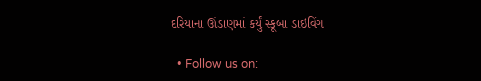દરિયાના ઊંડાણમાં કર્યું સ્કૂબા ડાઇવિંગ

  • Follow us on: